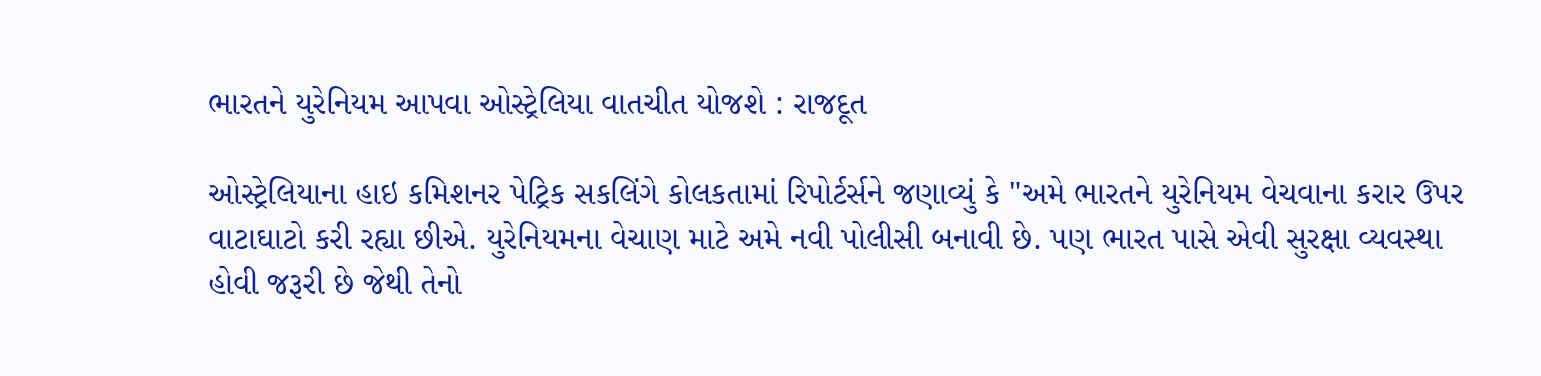ભારતને યુરેનિયમ આપવા ઓસ્ટ્રેલિયા વાતચીત યોજશે : રાજદૂત

ઓસ્ટ્રેલિયાના હાઇ કમિશનર પેટ્રિક સકલિંગે કોલકતામાં રિપોર્ટર્સને જણાવ્યું કે "અમે ભારતને યુરેનિયમ વેચવાના કરાર ઉપર વાટાઘાટો કરી રહ્યા છીએ. યુરેનિયમના વેચાણ માટે અમે નવી પોલીસી બનાવી છે. પણ ભારત પાસે એવી સુરક્ષા વ્યવસ્થા હોવી જરૂરી છે જેથી તેનો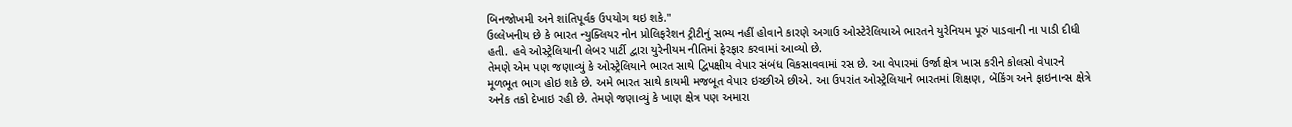બિનજોખમી અને શાંતિપૂર્વક ઉપયોગ થઇ શકે."
ઉલ્લેખનીય છે કે ભારત ન્યુક્લિયર નોન પ્રોલિફરેશન ટ્રીટીનું સભ્ય નહીં હોવાને કારણે અગાઉ ઓસ્ટેરેલિયાએ ભારતને યુરેનિયમ પૂરું પાડવાની ના પાડી દીધી હતી. હવે ઓસ્ટ્રેલિયાની લેબર પાર્ટી દ્વારા યુરેનીયમ નીતિમાં ફેરફાર કરવામાં આવ્યો છે.
તેમણે એમ પણ જણાવ્યું કે ઓસ્ટ્રેલિયાને ભારત સાથે દ્વિપક્ષીય વેપાર સંબંધ વિકસાવવામાં રસ છે. આ વેપારમાં ઉર્જા ક્ષેત્ર ખાસ કરીને કોલસો વેપારને મૂળભૂત ભાગ હોઇ શકે છે. અમે ભારત સાથે કાયમી મજબૂત વેપાર ઇચ્છીએ છીએ. આ ઉપરાંત ઓસ્ટ્રેલિયાને ભારતમાં શિક્ષણ, બેંકિંગ અને ફાઇનાન્સ ક્ષેત્રે અનેક તકો દેખાઇ રહી છે. તેમણે જણાવ્યું કે ખાણ ક્ષેત્ર પણ અમારા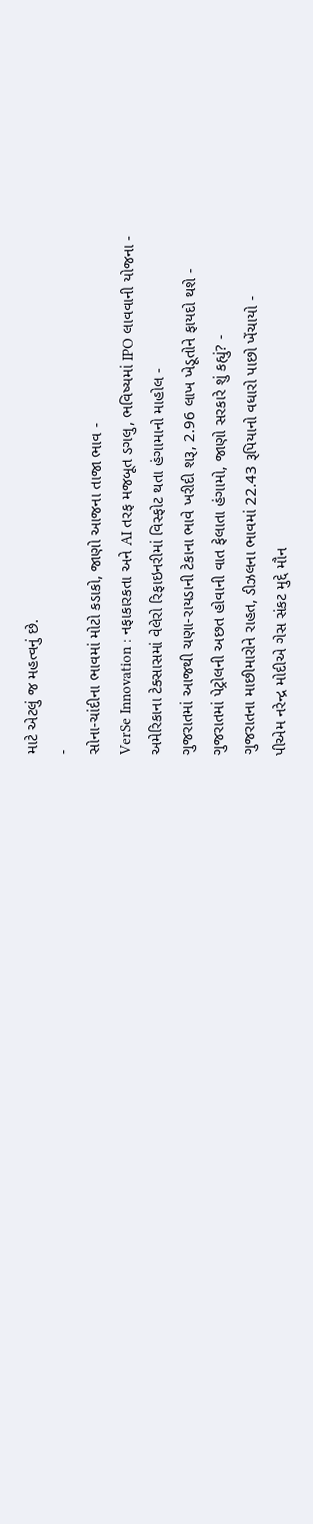માટે એટલું જ મહત્વનું છે.
-
સોના-ચાંદીના ભાવમાં મોટો કડાકો, જાણો આજના તાજા ભાવ -
VerSe Innovation : નફાકારકતા અને AI તરફ મજબૂત ડગલુ, ભવિષ્યમાં IPO લાવવાની યોજના -
અમેરિકાના ટેક્સાસમાં વેલેરો રિફાઇનરીમાં વિસ્ફોટ થતા હંગામાનો માહોલ -
ગુજરાતમાં આજથી ચણા-રાયડાની ટેકાના ભાવે ખરીદી શરૂ, 2.96 લાખ ખેડૂતોને ફાયદો થશે -
ગુજરાતમાં પેટ્રોલની અછત હોવાની વાત ફેલાતા હંગામો, જાણો સરકારે શું કહ્યું? -
ગુજરાતના માછીમારોને રાહત, ડીઝલના ભાવમાં 22.43 રૂપિયાનો વધારો પાછો ખેંચાયો -
પીએમ નરેન્દ્ર મોદીએ ગેસ સંકટ મુદ્દે મૌન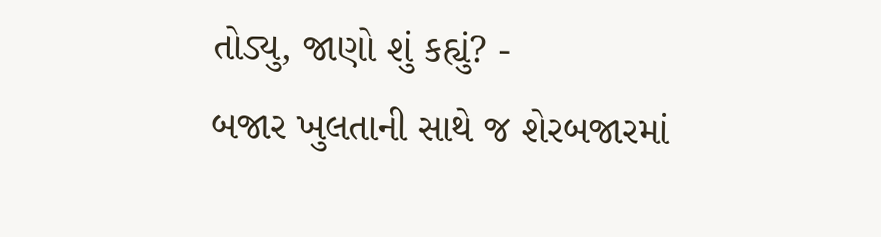તોડ્યુ, જાણો શું કહ્યું? -
બજાર ખુલતાની સાથે જ શેરબજારમાં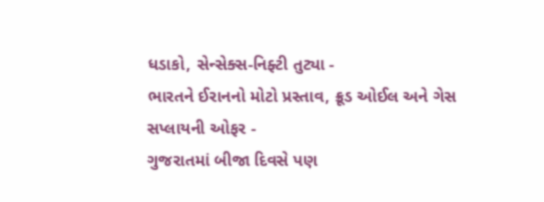ધડાકો, સેન્સેક્સ-નિફ્ટી તુટ્યા -
ભારતને ઈરાનનો મોટો પ્રસ્તાવ, ક્રૂડ ઓઈલ અને ગેસ સપ્લાયની ઓફર -
ગુજરાતમાં બીજા દિવસે પણ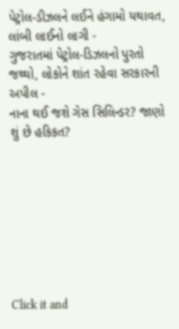પેટ્રોલ-ડીઝલને લઈને હંગામો યથાવત, લાંબી લાઈનો લાગી -
ગુજરાતમાં પેટ્રોલ-ડિઝલનો પુરતો જથ્થો, લોકોને શાંત રહેવા સરકારની અપીલ -
નાના થઈ જશે ગેસ સિલિન્ડર? જાણો શું છે હકિકત?








Click it and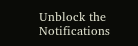Unblock the Notifications